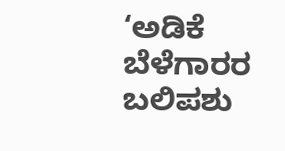‘ಅಡಿಕೆ ಬೆಳೆಗಾರರ ಬಲಿಪಶು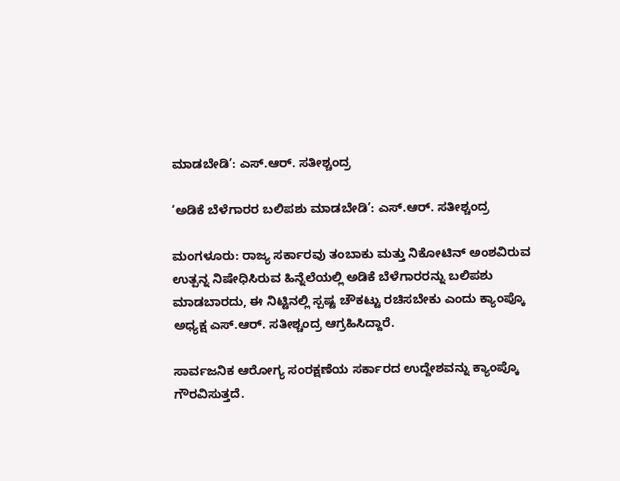ಮಾಡಬೇಡಿ’: ಎಸ್.ಆರ್. ಸತೀಶ್ಚಂದ್ರ

‘ಅಡಿಕೆ ಬೆಳೆಗಾರರ ಬಲಿಪಶು ಮಾಡಬೇಡಿ’: ಎಸ್.ಆರ್. ಸತೀಶ್ಚಂದ್ರ

ಮಂಗಳೂರು: ರಾಜ್ಯ ಸರ್ಕಾರವು ತಂಬಾಕು ಮತ್ತು ನಿಕೋಟಿನ್ ಅಂಶವಿರುವ ಉತ್ಪನ್ನ ನಿಷೇಧಿಸಿರುವ ಹಿನ್ನೆಲೆಯಲ್ಲಿ ಅಡಿಕೆ ಬೆಳೆಗಾರರನ್ನು ಬಲಿಪಶು ಮಾಡಬಾರದು, ಈ ನಿಟ್ಟಿನಲ್ಲಿ ಸ್ಪಷ್ಟ ಚೌಕಟ್ಟು ರಚಿಸಬೇಕು ಎಂದು ಕ್ಯಾಂಪ್ಕೊ ಅಧ್ಯಕ್ಷ ಎಸ್.ಆರ್. ಸತೀಶ್ಚಂದ್ರ ಆಗ್ರಹಿಸಿದ್ದಾರೆ.

ಸಾರ್ವಜನಿಕ ಆರೋಗ್ಯ ಸಂರಕ್ಷಣೆಯ ಸರ್ಕಾರದ ಉದ್ದೇಶವನ್ನು ಕ್ಯಾಂಪ್ಕೊ ಗೌರವಿಸುತ್ತದೆ.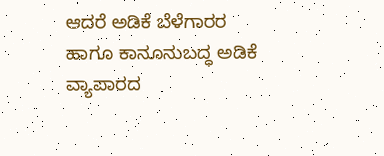ಆದರೆ ಅಡಿಕೆ ಬೆಳೆಗಾರರ ಹಾಗೂ ಕಾನೂನುಬದ್ಧ ಅಡಿಕೆ ವ್ಯಾಪಾರದ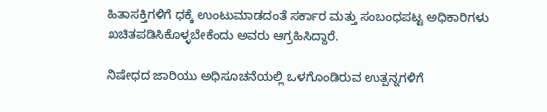ಹಿತಾಸಕ್ತಿಗಳಿಗೆ ಧಕ್ಕೆ ಉಂಟುಮಾಡದಂತೆ ಸರ್ಕಾರ ಮತ್ತು ಸಂಬಂಧಪಟ್ಟ ಅಧಿಕಾರಿಗಳು ಖಚಿತಪಡಿಸಿಕೊಳ್ಳಬೇಕೆಂದು ಅವರು ಆಗ್ರಹಿಸಿದ್ದಾರೆ.

ನಿಷೇಧದ ಜಾರಿಯು ಅಧಿಸೂಚನೆಯಲ್ಲಿ ಒಳಗೊಂಡಿರುವ ಉತ್ಪನ್ನಗಳಿಗೆ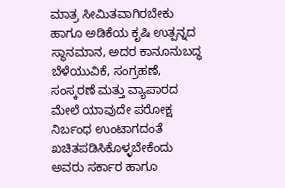ಮಾತ್ರ ಸೀಮಿತವಾಗಿರಬೇಕು ಹಾಗೂ ಅಡಿಕೆಯ ಕೃಷಿ ಉತ್ಪನ್ನದ ಸ್ಥಾನಮಾನ, ಅದರ ಕಾನೂನುಬದ್ಧ ಬೆಳೆಯುವಿಕೆ, ಸಂಗ್ರಹಣೆ, ಸಂಸ್ಕರಣೆ ಮತ್ತು ವ್ಯಾಪಾರದ ಮೇಲೆ ಯಾವುದೇ ಪರೋಕ್ಷ ನಿರ್ಬಂಧ ಉಂಟಾಗದಂತೆ ಖಚಿತಪಡಿಸಿಕೊಳ್ಳಬೇಕೆಂದು ಅವರು ಸರ್ಕಾರ ಹಾಗೂ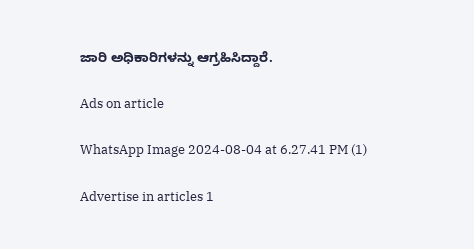ಜಾರಿ ಅಧಿಕಾರಿಗಳನ್ನು ಆಗ್ರಹಿಸಿದ್ದಾರೆ.

Ads on article

WhatsApp Image 2024-08-04 at 6.27.41 PM (1)

Advertise in articles 1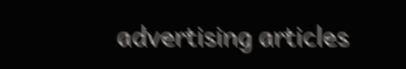advertising articles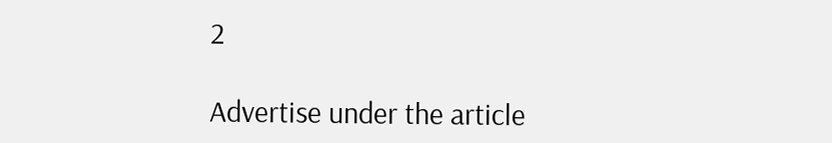2

Advertise under the article